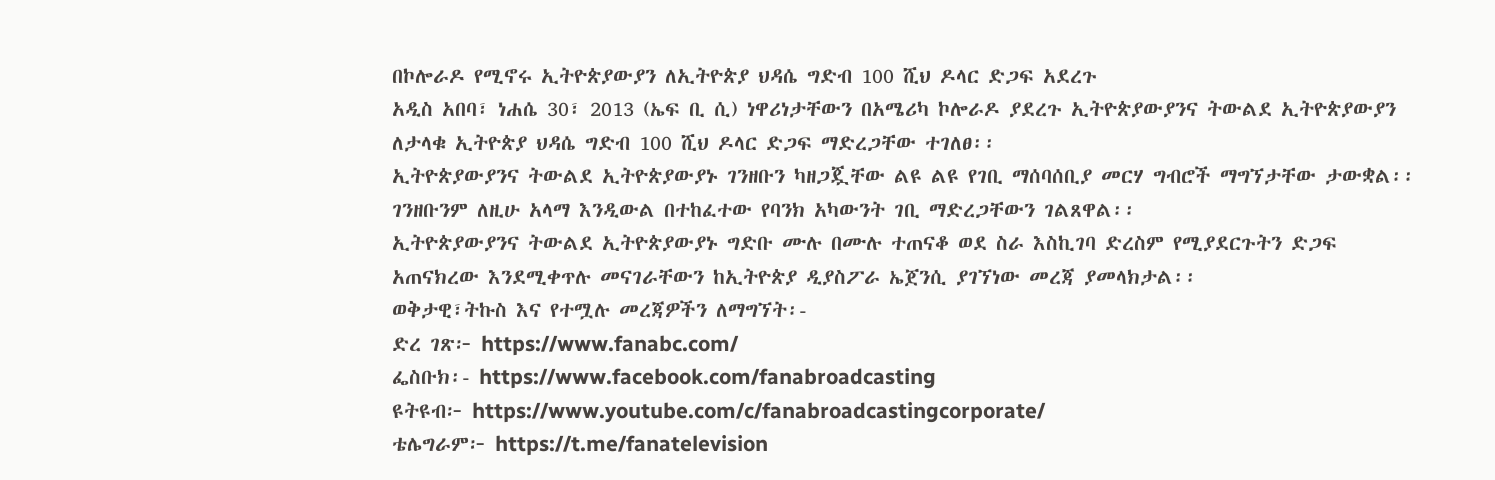በኮሎራዶ የሚኖሩ ኢትዮጵያውያን ለኢትዮጵያ ህዳሴ ግድብ 100 ሺህ ዶላር ድጋፍ አደረጉ
አዲስ አበባ፣ ነሐሴ 30፣ 2013 (ኤፍ ቢ ሲ) ነዋሪነታቸውን በአሜሪካ ኮሎራዶ ያደረጉ ኢትዮጵያውያንና ትውልደ ኢትዮጵያውያን ለታላቁ ኢትዮጵያ ህዳሴ ግድብ 100 ሺህ ዶላር ድጋፍ ማድረጋቸው ተገለፀ፡፡
ኢትዮጵያውያንና ትውልደ ኢትዮጵያውያኑ ገንዘቡን ካዘጋጇቸው ልዩ ልዩ የገቢ ማሰባሰቢያ መርሃ ግብሮች ማግኘታቸው ታውቋል፡፡
ገንዘቡንም ለዚሁ አላማ እንዲውል በተከፈተው የባንክ አካውንት ገቢ ማድረጋቸውን ገልጸዋል፡፡
ኢትዮጵያውያንና ትውልደ ኢትዮጵያውያኑ ግድቡ ሙሉ በሙሉ ተጠናቆ ወደ ስራ እስኪገባ ድረስም የሚያደርጉትን ድጋፍ አጠናክረው እንደሚቀጥሉ መናገራቸውን ከኢትዮጵያ ዲያስፖራ ኤጀንሲ ያገኘነው መረጃ ያመላክታል፡፡
ወቅታዊ፣ትኩስ እና የተሟሉ መረጃዎችን ለማግኘት፡-
ድረ ገጽ፦ https://www.fanabc.com/
ፌስቡክ፡- https://www.facebook.com/fanabroadcasting
ዩትዩብ፦ https://www.youtube.com/c/fanabroadcastingcorporate/
ቴሌግራም፦ https://t.me/fanatelevision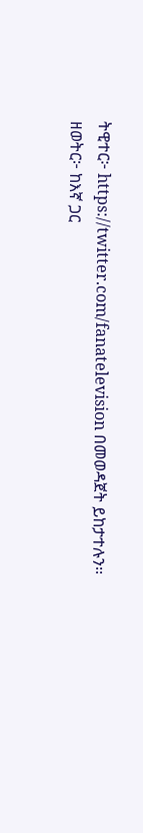ትዊተር፦ https://twitter.com/fanatelevision በመወዳጀት ይከታተሉን፡፡
ዘወትር፦ ከእኛ ጋር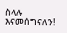ስላሉ እናመሰግናለን!